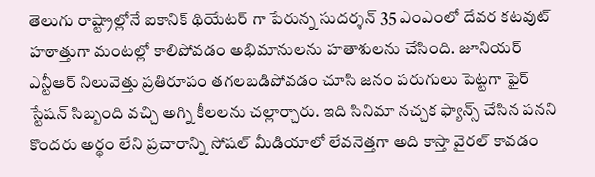తెలుగు రాష్ట్రాల్లోనే ఐకానిక్ థియేటర్ గా పేరున్న సుదర్శన్ 35 ఎంఎంలో దేవర కటవుట్ హఠాత్తుగా మంటల్లో కాలిపోవడం అభిమానులను హతాశులను చేసింది. జూనియర్ ఎన్టీఆర్ నిలువెత్తు ప్రతిరూపం తగలబడిపోవడం చూసి జనం పరుగులు పెట్టగా ఫైర్ స్టేషన్ సిబ్బంది వచ్చి అగ్ని కీలలను చల్లార్చారు. ఇది సినిమా నచ్చక ఫ్యాన్స్ చేసిన పనని కొందరు అర్థం లేని ప్రచారాన్ని సోషల్ మీడియాలో లేవనెత్తగా అది కాస్తా వైరల్ కావడం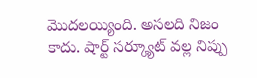మొదలయ్యింది. అసలది నిజం కాదు. షార్ట్ సర్క్యూట్ వల్ల నిప్పు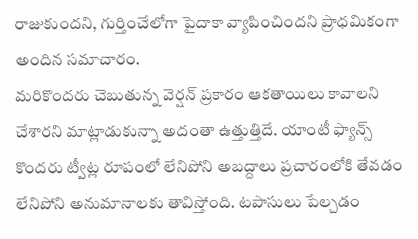రాజుకుందని, గుర్తించేలోగా పైదాకా వ్యాపించిందని ప్రాధమికంగా అందిన సమాచారం.
మరికొందరు చెబుతున్న వెర్షన్ ప్రకారం ఆకతాయిలు కావాలని చేశారని మాట్లాడుకున్నా అదంతా ఉత్తుత్తిదే. యాంటీ ఫ్యాన్స్ కొందరు ట్వీట్ల రూపంలో లేనిపోని అబద్దాలు ప్రచారంలోకి తేవడం లేనిపోని అనుమానాలకు తావిస్తోంది. టపాసులు పేల్చడం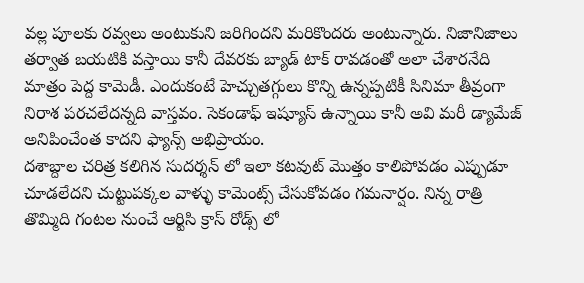వల్ల పూలకు రవ్వలు అంటుకుని జరిగిందని మరికొందరు అంటున్నారు. నిజానిజాలు తర్వాత బయటికి వస్తాయి కానీ దేవరకు బ్యాడ్ టాక్ రావడంతో అలా చేశారనేది మాత్రం పెద్ద కామెడీ. ఎందుకంటే హెచ్చుతగ్గులు కొన్ని ఉన్నప్పటికీ సినిమా తీవ్రంగా నిరాశ పరచలేదన్నది వాస్తవం. సెకండాఫ్ ఇష్యూస్ ఉన్నాయి కానీ అవి మరీ డ్యామేజ్ అనిపించేంత కాదని ఫ్యాన్స్ అభిప్రాయం.
దశాబ్దాల చరిత్ర కలిగిన సుదర్శన్ లో ఇలా కటవుట్ మొత్తం కాలిపోవడం ఎప్పుడూ చూడలేదని చుట్టుపక్కల వాళ్ళు కామెంట్స్ చేసుకోవడం గమనార్షం. నిన్న రాత్రి తొమ్మిది గంటల నుంచే ఆర్టిసి క్రాస్ రోడ్స్ లో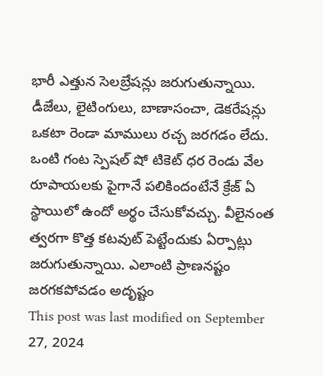భారీ ఎత్తున సెలబ్రేషన్లు జరుగుతున్నాయి. డీజేలు, లైటింగులు, బాణాసంచా, డెకరేషన్లు ఒకటా రెండా మాములు రచ్చ జరగడం లేదు. ఒంటి గంట స్పెషల్ షో టికెట్ ధర రెండు వేల రూపాయలకు పైగానే పలికిందంటేనే క్రేజ్ ఏ స్థాయిలో ఉందో అర్థం చేసుకోవచ్చు. వీలైనంత త్వరగా కొత్త కటవుట్ పెట్టేందుకు ఏర్పాట్లు జరుగుతున్నాయి. ఎలాంటి ప్రాణనష్టం జరగకపోవడం అదృష్టం
This post was last modified on September 27, 2024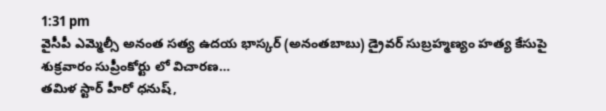1:31 pm
వైసీపీ ఎమ్మెల్సీ అనంత సత్య ఉదయ భాస్కర్ (అనంతబాబు) డ్రైవర్ సుబ్రహ్మణ్యం హత్య కేసుపై శుక్రవారం సుప్రీంకోర్టు లో విచారణ…
తమిళ స్టార్ హీరో ధనుష్,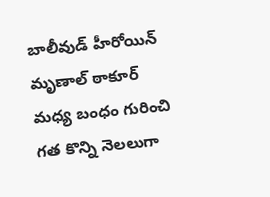బాలీవుడ్ హీరోయిన్ మృణాల్ ఠాకూర్ మధ్య బంధం గురించి గత కొన్ని నెలలుగా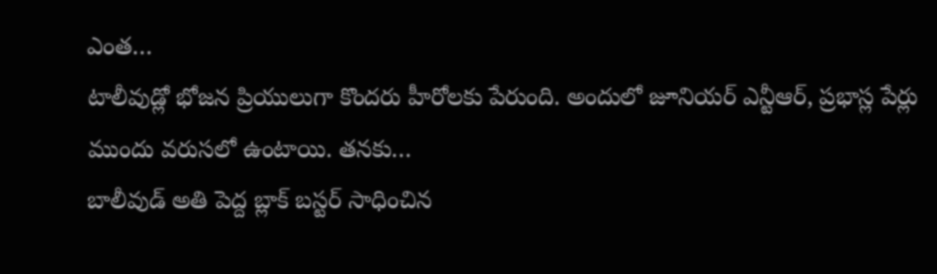ఎంత…
టాలీవుడ్లో భోజన ప్రియులుగా కొందరు హీరోలకు పేరుంది. అందులో జూనియర్ ఎన్టీఆర్, ప్రభాస్ల పేర్లు ముందు వరుసలో ఉంటాయి. తనకు…
బాలీవుడ్ అతి పెద్ద బ్లాక్ బస్టర్ సాధించిన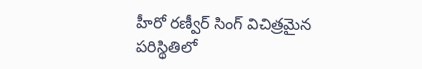హీరో రణ్వీర్ సింగ్ విచిత్రమైన పరిస్థితిలో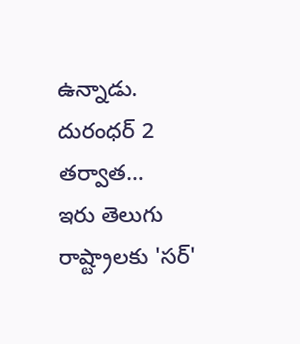ఉన్నాడు. దురంధర్ 2 తర్వాత…
ఇరు తెలుగు రాష్ట్రాలకు 'సర్'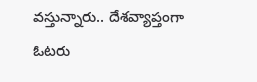వస్తున్నారు.. దేశవ్యాప్తంగా ఓటరు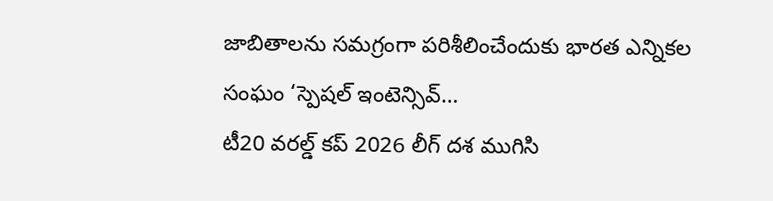జాబితాలను సమగ్రంగా పరిశీలించేందుకు భారత ఎన్నికల సంఘం ‘స్పెషల్ ఇంటెన్సివ్…
టీ20 వరల్డ్ కప్ 2026 లీగ్ దశ ముగిసి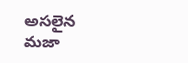అసలైన మజా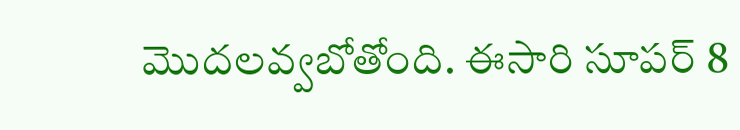మొదలవ్వబోతోంది. ఈసారి సూపర్ 8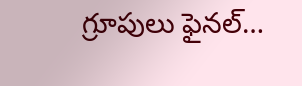గ్రూపులు ఫైనల్…